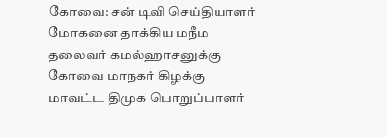கோவை: சன் டிவி செய்தியாளர் மோகனை தாக்கிய மநீம தலைவர் கமல்ஹாசனுக்கு கோவை மாநகர் கிழக்கு மாவட்ட திமுக பொறுப்பாளர்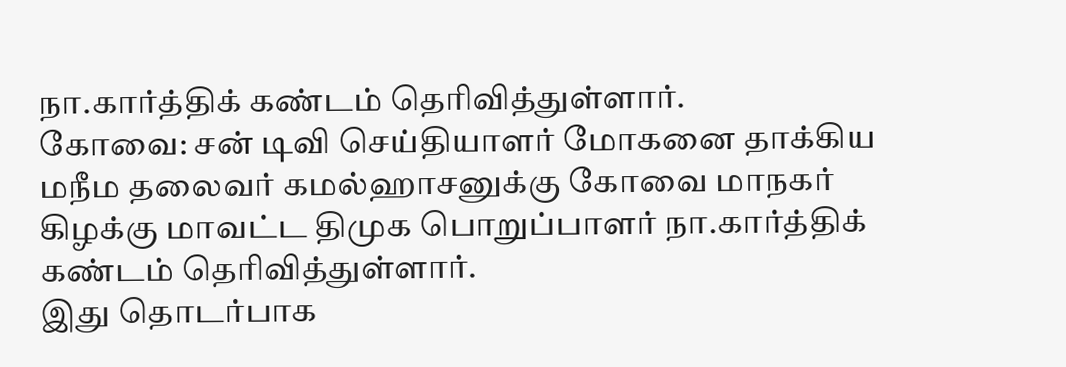நா.கார்த்திக் கண்டம் தெரிவித்துள்ளார்.
கோவை: சன் டிவி செய்தியாளர் மோகனை தாக்கிய மநீம தலைவர் கமல்ஹாசனுக்கு கோவை மாநகர் கிழக்கு மாவட்ட திமுக பொறுப்பாளர் நா.கார்த்திக் கண்டம் தெரிவித்துள்ளார்.
இது தொடர்பாக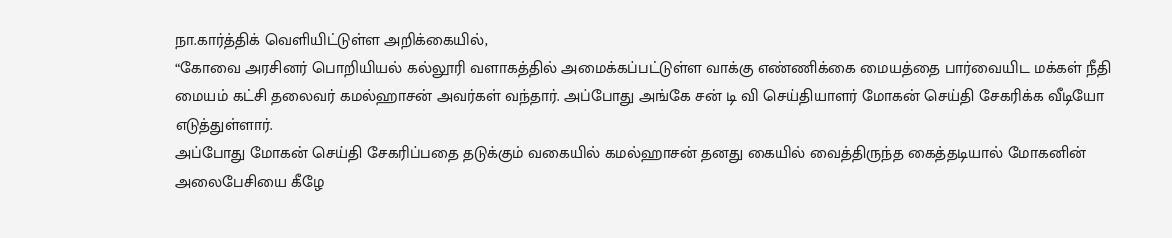நா.கார்த்திக் வெளியிட்டுள்ள அறிக்கையில்,
“கோவை அரசினர் பொறியியல் கல்லூரி வளாகத்தில் அமைக்கப்பட்டுள்ள வாக்கு எண்ணிக்கை மையத்தை பார்வையிட மக்கள் நீதி மையம் கட்சி தலைவர் கமல்ஹாசன் அவர்கள் வந்தார். அப்போது அங்கே சன் டி வி செய்தியாளர் மோகன் செய்தி சேகரிக்க வீடியோ எடுத்துள்ளார்.
அப்போது மோகன் செய்தி சேகரிப்பதை தடுக்கும் வகையில் கமல்ஹாசன் தனது கையில் வைத்திருந்த கைத்தடியால் மோகனின் அலைபேசியை கீழே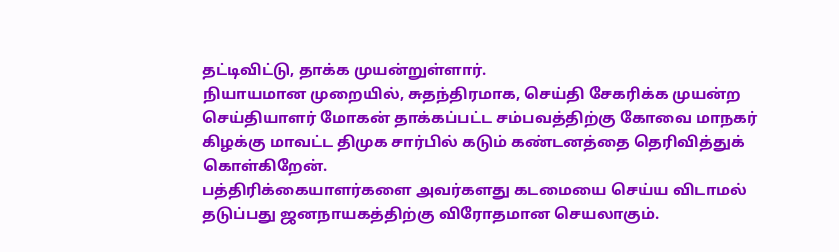தட்டிவிட்டு, தாக்க முயன்றுள்ளார்.
நியாயமான முறையில், சுதந்திரமாக, செய்தி சேகரிக்க முயன்ற செய்தியாளர் மோகன் தாக்கப்பட்ட சம்பவத்திற்கு கோவை மாநகர் கிழக்கு மாவட்ட திமுக சார்பில் கடும் கண்டனத்தை தெரிவித்துக் கொள்கிறேன்.
பத்திரிக்கையாளர்களை அவர்களது கடமையை செய்ய விடாமல் தடுப்பது ஜனநாயகத்திற்கு விரோதமான செயலாகும்.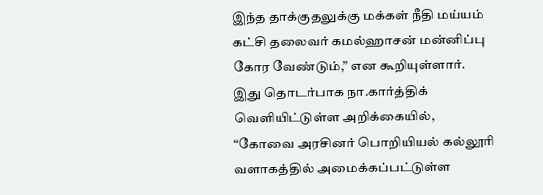இந்த தாக்குதலுக்கு மக்கள் நீதி மய்யம் கட்சி தலைவர் கமல்ஹாசன் மன்னிப்பு கோர வேண்டும்,” என கூறியுள்ளார்.
இது தொடர்பாக நா.கார்த்திக் வெளியிட்டுள்ள அறிக்கையில்,
“கோவை அரசினர் பொறியியல் கல்லூரி வளாகத்தில் அமைக்கப்பட்டுள்ள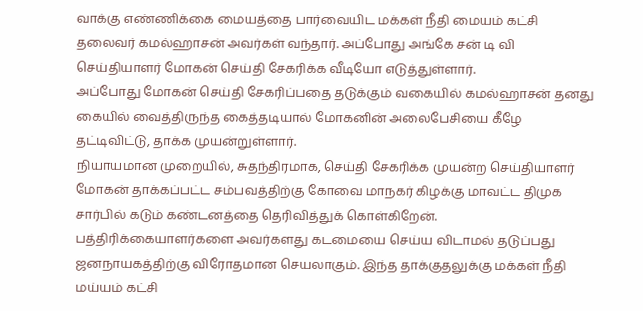வாக்கு எண்ணிக்கை மையத்தை பார்வையிட மக்கள் நீதி மையம் கட்சி தலைவர் கமல்ஹாசன் அவர்கள் வந்தார். அப்போது அங்கே சன் டி வி செய்தியாளர் மோகன் செய்தி சேகரிக்க வீடியோ எடுத்துள்ளார்.
அப்போது மோகன் செய்தி சேகரிப்பதை தடுக்கும் வகையில் கமல்ஹாசன் தனது கையில் வைத்திருந்த கைத்தடியால் மோகனின் அலைபேசியை கீழே தட்டிவிட்டு, தாக்க முயன்றுள்ளார்.
நியாயமான முறையில், சுதந்திரமாக, செய்தி சேகரிக்க முயன்ற செய்தியாளர் மோகன் தாக்கப்பட்ட சம்பவத்திற்கு கோவை மாநகர் கிழக்கு மாவட்ட திமுக சார்பில் கடும் கண்டனத்தை தெரிவித்துக் கொள்கிறேன்.
பத்திரிக்கையாளர்களை அவர்களது கடமையை செய்ய விடாமல் தடுப்பது ஜனநாயகத்திற்கு விரோதமான செயலாகும். இந்த தாக்குதலுக்கு மக்கள் நீதி மய்யம் கட்சி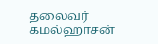தலைவர் கமல்ஹாசன்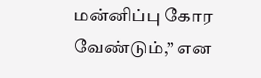மன்னிப்பு கோர வேண்டும்,” என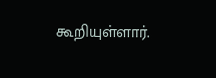கூறியுள்ளார்.